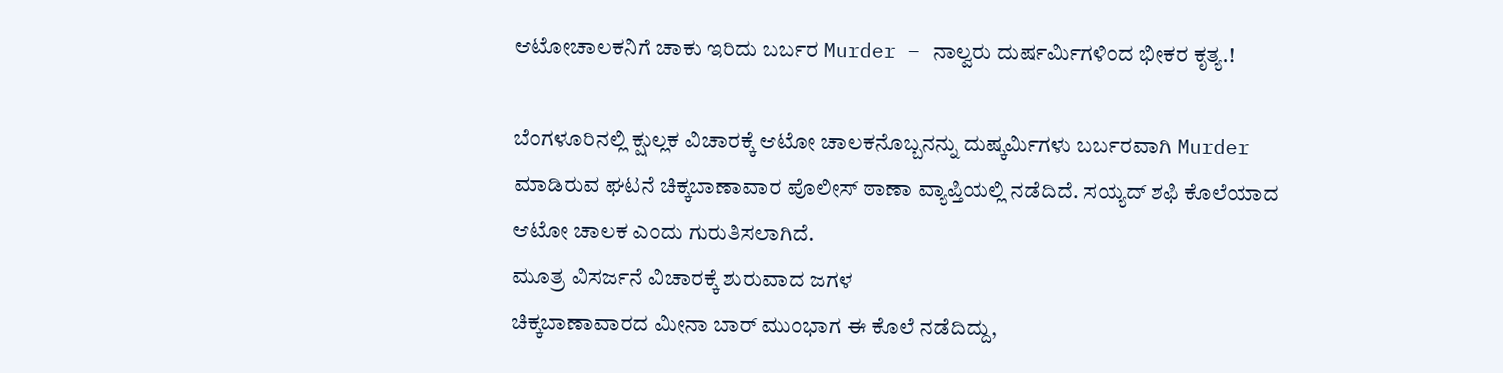ಆಟೋಚಾಲಕನಿಗೆ ಚಾಕು ಇರಿದು ಬರ್ಬರ Murder – ನಾಲ್ವರು ದುರ್ಷರ್ಮಿಗಳಿಂದ ಭೀಕರ ಕೃತ್ಯ.!

ಬೆಂಗಳೂರಿನಲ್ಲಿ ಕ್ಷುಲ್ಲಕ ವಿಚಾರಕ್ಕೆ ಆಟೋ ಚಾಲಕನೊಬ್ಬನನ್ನು ದುಷ್ಕರ್ಮಿಗಳು ಬರ್ಬರವಾಗಿ Murder ಮಾಡಿರುವ ಘಟನೆ ಚಿಕ್ಕಬಾಣಾವಾರ ಪೊಲೀಸ್ ಠಾಣಾ ವ್ಯಾಪ್ತಿಯಲ್ಲಿ ನಡೆದಿದೆ. ಸಯ್ಯದ್ ಶಫಿ ಕೊಲೆಯಾದ ಆಟೋ ಚಾಲಕ ಎಂದು ಗುರುತಿಸಲಾಗಿದೆ.
ಮೂತ್ರ ವಿಸರ್ಜನೆ ವಿಚಾರಕ್ಕೆ ಶುರುವಾದ ಜಗಳ
ಚಿಕ್ಕಬಾಣಾವಾರದ ಮೀನಾ ಬಾರ್ ಮುಂಭಾಗ ಈ ಕೊಲೆ ನಡೆದಿದ್ದು,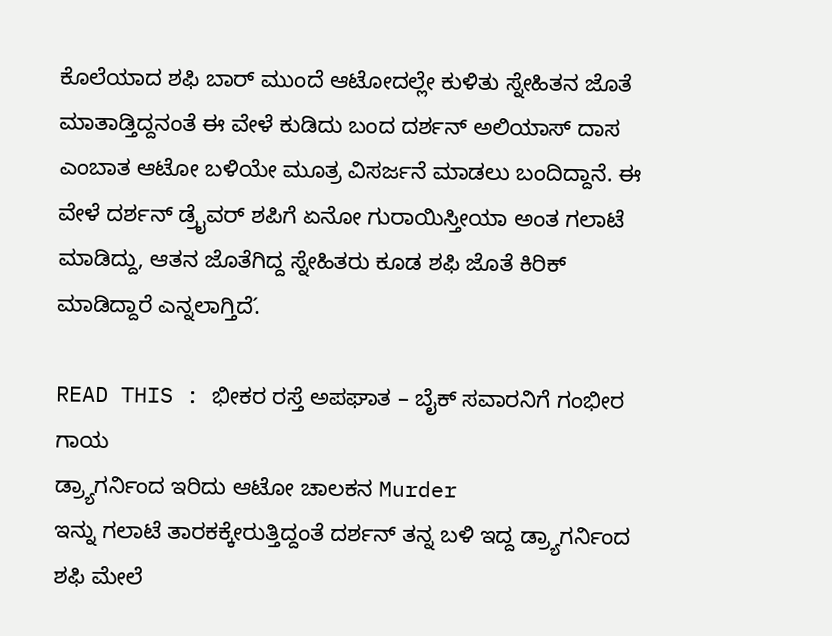ಕೊಲೆಯಾದ ಶಫಿ ಬಾರ್ ಮುಂದೆ ಆಟೋದಲ್ಲೇ ಕುಳಿತು ಸ್ನೇಹಿತನ ಜೊತೆ ಮಾತಾಡ್ತಿದ್ದನಂತೆ ಈ ವೇಳೆ ಕುಡಿದು ಬಂದ ದರ್ಶನ್ ಅಲಿಯಾಸ್ ದಾಸ ಎಂಬಾತ ಆಟೋ ಬಳಿಯೇ ಮೂತ್ರ ವಿಸರ್ಜನೆ ಮಾಡಲು ಬಂದಿದ್ದಾನೆ. ಈ ವೇಳೆ ದರ್ಶನ್ ಡ್ರೈವರ್ ಶಪಿಗೆ ಏನೋ ಗುರಾಯಿಸ್ತೀಯಾ ಅಂತ ಗಲಾಟೆ ಮಾಡಿದ್ದು, ಆತನ ಜೊತೆಗಿದ್ದ ಸ್ನೇಹಿತರು ಕೂಡ ಶಫಿ ಜೊತೆ ಕಿರಿಕ್ ಮಾಡಿದ್ದಾರೆ ಎನ್ನಲಾಗ್ತಿದೆ.́

READ THIS : ಭೀಕರ ರಸ್ತೆ ಅಪಘಾತ – ಬೈಕ್ ಸವಾರನಿಗೆ ಗಂಭೀರ ಗಾಯ
ಡ್ರ್ಯಾಗರ್ನಿಂದ ಇರಿದು ಆಟೋ ಚಾಲಕನ Murder
ಇನ್ನು ಗಲಾಟೆ ತಾರಕಕ್ಕೇರುತ್ತಿದ್ದಂತೆ ದರ್ಶನ್ ತನ್ನ ಬಳಿ ಇದ್ದ ಡ್ರ್ಯಾಗರ್ನಿಂದ ಶಫಿ ಮೇಲೆ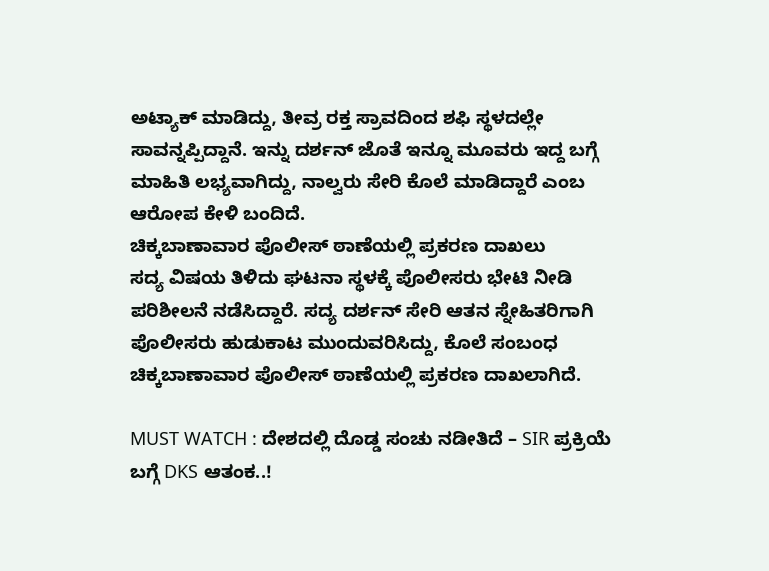ಅಟ್ಯಾಕ್ ಮಾಡಿದ್ದು, ತೀವ್ರ ರಕ್ತ ಸ್ರಾವದಿಂದ ಶಫಿ ಸ್ಥಳದಲ್ಲೇ ಸಾವನ್ನಪ್ಪಿದ್ದಾನೆ. ಇನ್ನು ದರ್ಶನ್ ಜೊತೆ ಇನ್ನೂ ಮೂವರು ಇದ್ದ ಬಗ್ಗೆ ಮಾಹಿತಿ ಲಭ್ಯವಾಗಿದ್ದು, ನಾಲ್ವರು ಸೇರಿ ಕೊಲೆ ಮಾಡಿದ್ದಾರೆ ಎಂಬ ಆರೋಪ ಕೇಳಿ ಬಂದಿದೆ.
ಚಿಕ್ಕಬಾಣಾವಾರ ಪೊಲೀಸ್ ಠಾಣೆಯಲ್ಲಿ ಪ್ರಕರಣ ದಾಖಲು
ಸದ್ಯ ವಿಷಯ ತಿಳಿದು ಘಟನಾ ಸ್ಥಳಕ್ಕೆ ಪೊಲೀಸರು ಭೇಟಿ ನೀಡಿ ಪರಿಶೀಲನೆ ನಡೆಸಿದ್ದಾರೆ. ಸದ್ಯ ದರ್ಶನ್ ಸೇರಿ ಆತನ ಸ್ನೇಹಿತರಿಗಾಗಿ ಪೊಲೀಸರು ಹುಡುಕಾಟ ಮುಂದುವರಿಸಿದ್ದು, ಕೊಲೆ ಸಂಬಂಧ ಚಿಕ್ಕಬಾಣಾವಾರ ಪೊಲೀಸ್ ಠಾಣೆಯಲ್ಲಿ ಪ್ರಕರಣ ದಾಖಲಾಗಿದೆ.

MUST WATCH : ದೇಶದಲ್ಲಿ ದೊಡ್ಡ ಸಂಚು ನಡೀತಿದೆ – SIR ಪ್ರಕ್ರಿಯೆ ಬಗ್ಗೆ DKS ಆತಂಕ..!